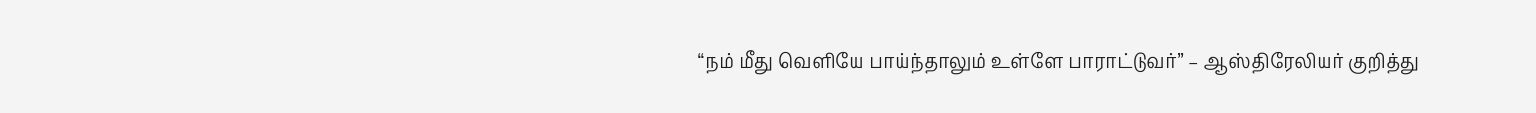“நம் மீது வெளியே பாய்ந்தாலும் உள்ளே பாராட்டுவர்” – ஆஸ்திரேலியர் குறித்து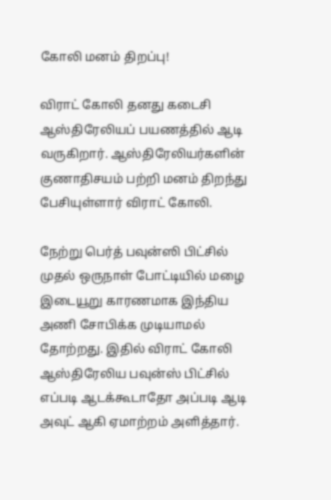கோலி மனம் திறப்பு!

விராட் கோலி தனது கடைசி ஆஸ்திரேலியப் பயணத்தில் ஆடி வருகிறார். ஆஸ்திரேலியர்களின் குணாதிசயம் பற்றி மனம் திறந்து பேசியுள்ளார் விராட் கோலி.

நேற்று பெர்த் பவுன்ஸி பிட்சில் முதல் ஒருநாள் போட்டியில் மழை இடையூறு காரணமாக இந்திய அணி சோபிக்க முடியாமல் தோற்றது. இதில் விராட் கோலி ஆஸ்திரேலிய பவுன்ஸ் பிட்சில் எப்படி ஆடக்கூடாதோ அப்படி ஆடி அவுட் ஆகி ஏமாற்றம் அளித்தார்.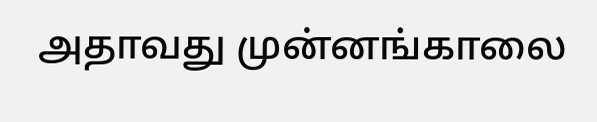அதாவது முன்னங்காலை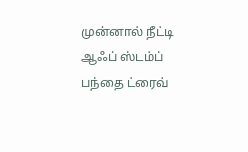முன்னால் நீட்டி ஆஃப் ஸ்டம்ப் பந்தை ட்ரைவ்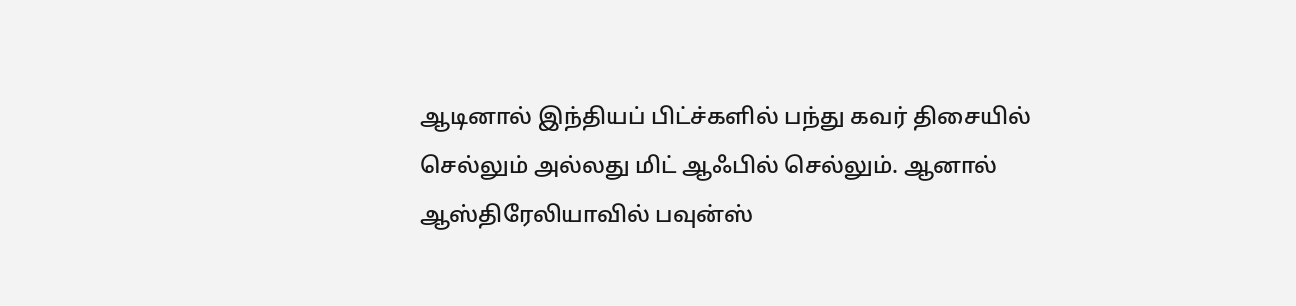ஆடினால் இந்தியப் பிட்ச்களில் பந்து கவர் திசையில் செல்லும் அல்லது மிட் ஆஃபில் செல்லும். ஆனால் ஆஸ்திரேலியாவில் பவுன்ஸ்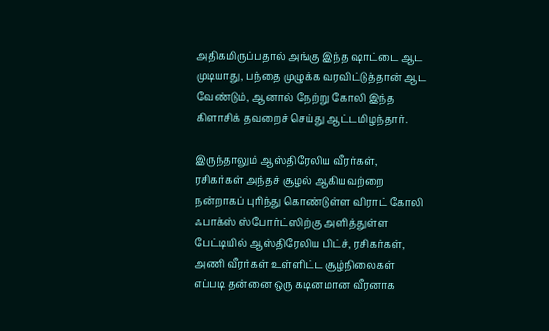அதிகமிருப்பதால் அங்கு இந்த ஷாட்டை ஆட முடியாது, பந்தை முழுக்க வரவிட்டுத்தான் ஆட வேண்டும், ஆனால் நேற்று கோலி இந்த கிளாசிக் தவறைச் செய்து ஆட்டமிழந்தார்.

இருந்தாலும் ஆஸ்திரேலிய வீரர்கள், ரசிகர்கள் அந்தச் சூழல் ஆகியவற்றை நன்றாகப் புரிந்து கொண்டுள்ள விராட் கோலி ஃபாக்ஸ் ஸ்போர்ட்ஸிற்கு அளித்துள்ள பேட்டியில் ஆஸ்திரேலிய பிட்ச், ரசிகர்கள், அணி வீரர்கள் உள்ளிட்ட சூழ்நிலைகள் எப்படி தன்னை ஒரு கடினமான வீரனாக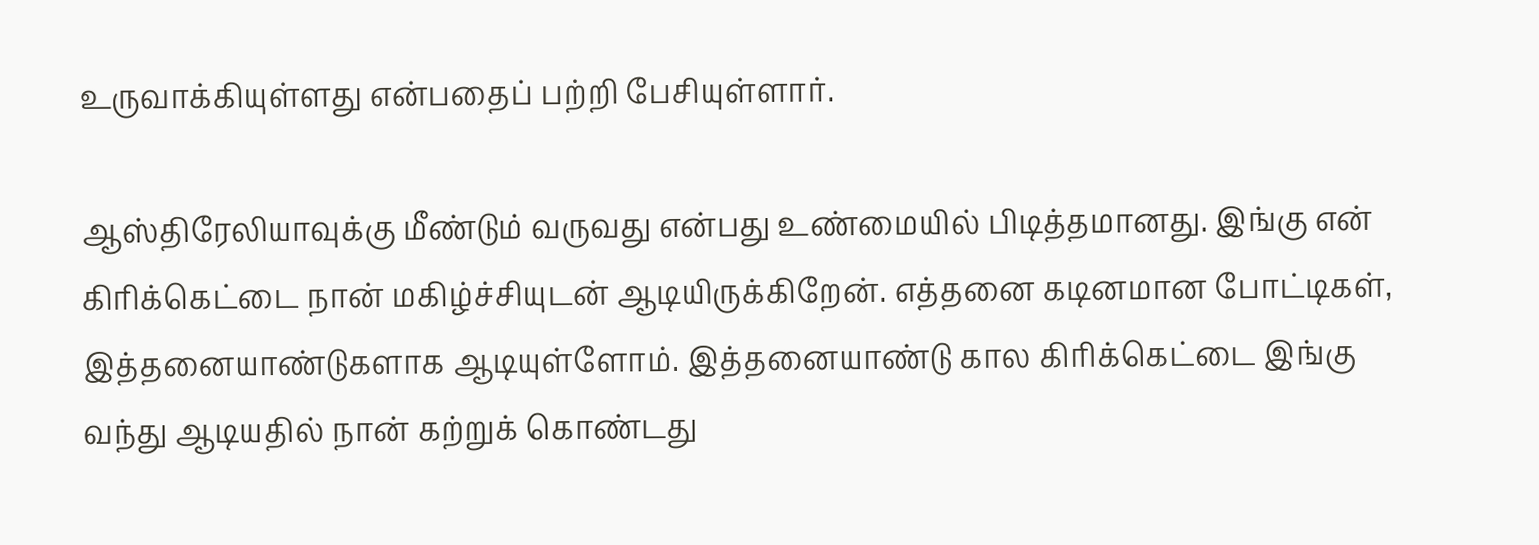உருவாக்கியுள்ளது என்பதைப் பற்றி பேசியுள்ளார்.

ஆஸ்திரேலியாவுக்கு மீண்டும் வருவது என்பது உண்மையில் பிடித்தமானது. இங்கு என் கிரிக்கெட்டை நான் மகிழ்ச்சியுடன் ஆடியிருக்கிறேன். எத்தனை கடினமான போட்டிகள், இத்தனையாண்டுகளாக ஆடியுள்ளோம். இத்தனையாண்டு கால கிரிக்கெட்டை இங்கு வந்து ஆடியதில் நான் கற்றுக் கொண்டது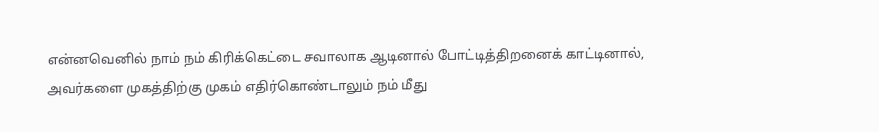என்னவெனில் நாம் நம் கிரிக்கெட்டை சவாலாக ஆடினால் போட்டித்திறனைக் காட்டினால், அவர்களை முகத்திற்கு முகம் எதிர்கொண்டாலும் நம் மீது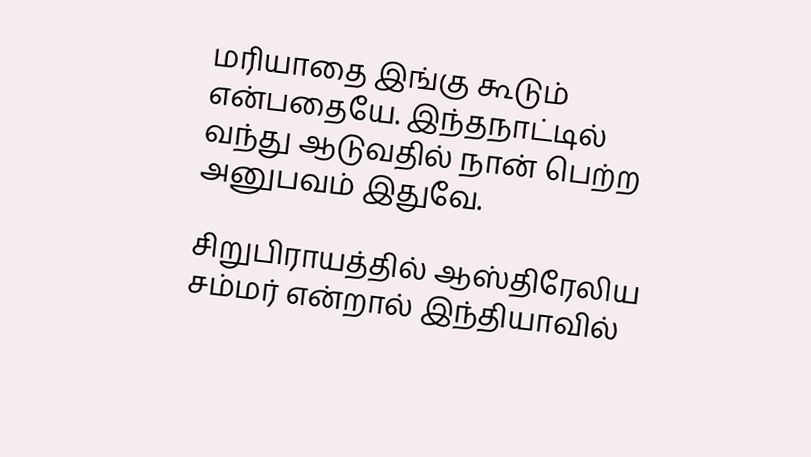மரியாதை இங்கு கூடும் என்பதையே. இந்தநாட்டில் வந்து ஆடுவதில் நான் பெற்ற அனுபவம் இதுவே.

சிறுபிராயத்தில் ஆஸ்திரேலிய சம்மர் என்றால் இந்தியாவில்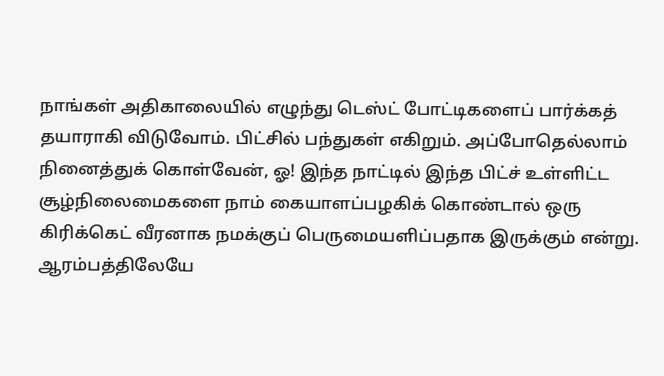நாங்கள் அதிகாலையில் எழுந்து டெஸ்ட் போட்டிகளைப் பார்க்கத் தயாராகி விடுவோம். பிட்சில் பந்துகள் எகிறும். அப்போதெல்லாம் நினைத்துக் கொள்வேன், ஓ! இந்த நாட்டில் இந்த பிட்ச் உள்ளிட்ட சூழ்நிலைமைகளை நாம் கையாளப்பழகிக் கொண்டால் ஒரு கிரிக்கெட் வீரனாக நமக்குப் பெருமையளிப்பதாக இருக்கும் என்று. ஆரம்பத்திலேயே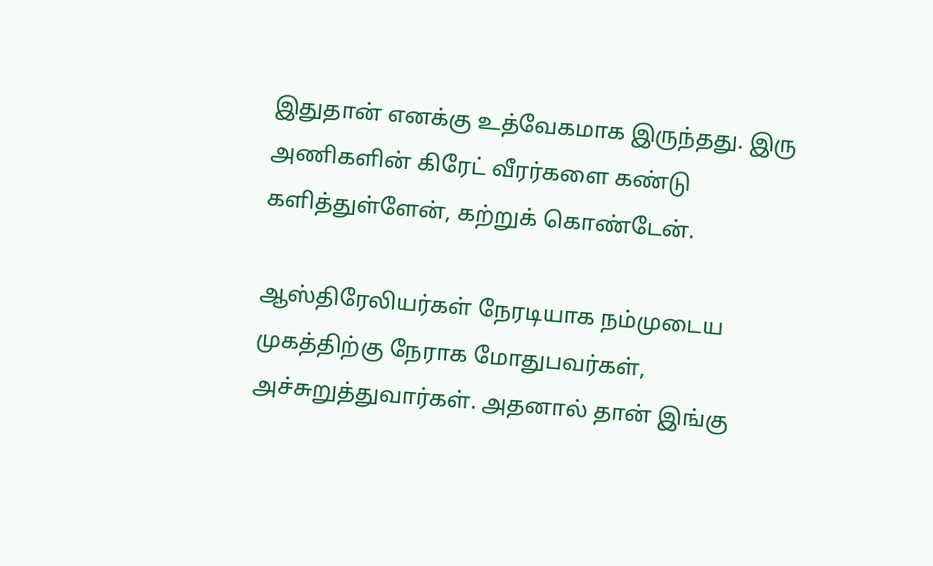இதுதான் எனக்கு உத்வேகமாக இருந்தது. இரு அணிகளின் கிரேட் வீரர்களை கண்டு களித்துள்ளேன், கற்றுக் கொண்டேன்.

ஆஸ்திரேலியர்கள் நேரடியாக நம்முடைய முகத்திற்கு நேராக மோதுபவர்கள், அச்சுறுத்துவார்கள். அதனால் தான் இங்கு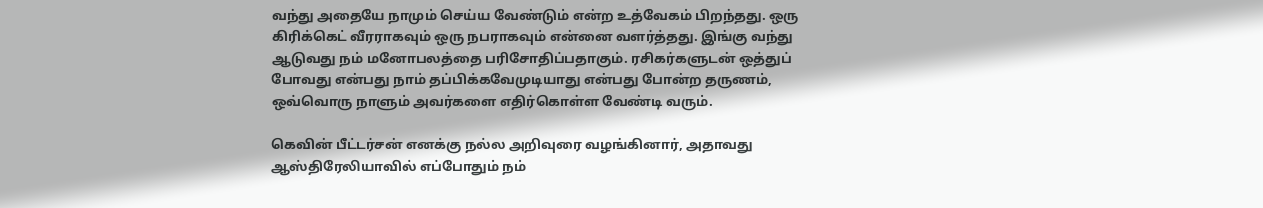வந்து அதையே நாமும் செய்ய வேண்டும் என்ற உத்வேகம் பிறந்தது. ஒரு கிரிக்கெட் வீரராகவும் ஒரு நபராகவும் என்னை வளர்த்தது. இங்கு வந்து ஆடுவது நம் மனோபலத்தை பரிசோதிப்பதாகும். ரசிகர்களுடன் ஒத்துப் போவது என்பது நாம் தப்பிக்கவேமுடியாது என்பது போன்ற தருணம், ஒவ்வொரு நாளும் அவர்களை எதிர்கொள்ள வேண்டி வரும்.

கெவின் பீட்டர்சன் எனக்கு நல்ல அறிவுரை வழங்கினார், அதாவது ஆஸ்திரேலியாவில் எப்போதும் நம்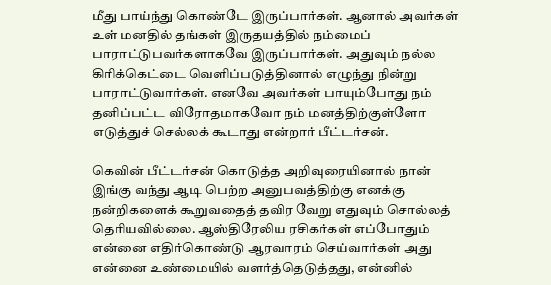மீது பாய்ந்து கொண்டே இருப்பார்கள். ஆனால் அவர்கள் உள் மனதில் தங்கள் இருதயத்தில் நம்மைப் பாராட்டுபவர்களாகவே இருப்பார்கள். அதுவும் நல்ல கிரிக்கெட்டை வெளிப்படுத்தினால் எழுந்து நின்று பாராட்டுவார்கள். எனவே அவர்கள் பாயும்போது நம் தனிப்பட்ட விரோதமாகவோ நம் மனத்திற்குள்ளோ எடுத்துச் செல்லக் கூடாது என்றார் பீட்டர்சன்.

கெவின் பீட்டர்சன் கொடுத்த அறிவுரையினால் நான் இங்கு வந்து ஆடி பெற்ற அனுபவத்திற்கு எனக்கு நன்றிகளைக் கூறுவதைத் தவிர வேறு எதுவும் சொல்லத் தெரியவில்லை. ஆஸ்திரேலிய ரசிகர்கள் எப்போதும் என்னை எதிர்கொண்டு ஆரவாரம் செய்வார்கள் அது என்னை உண்மையில் வளர்த்தெடுத்தது, என்னில்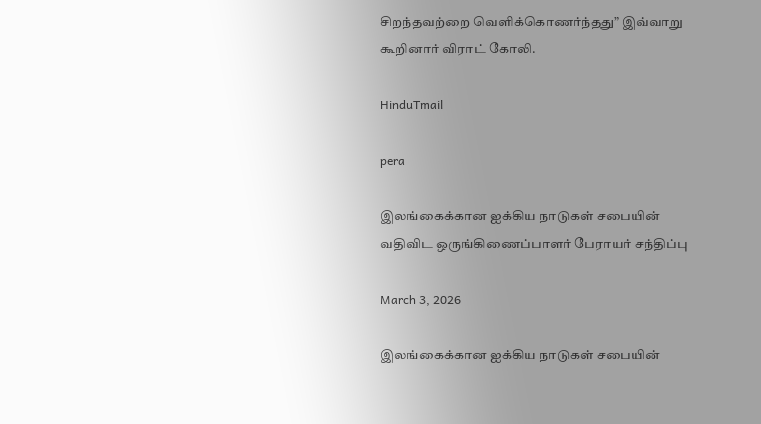சிறந்தவற்றை வெளிக்கொணர்ந்தது” இவ்வாறு கூறினார் விராட் கோலி.

HinduTmail

pera

இலங்கைக்கான ஐக்கிய நாடுகள் சபையின் வதிவிட ஒருங்கிணைப்பாளர் பேராயர் சந்திப்பு

March 3, 2026

இலங்கைக்கான ஐக்கிய நாடுகள் சபையின்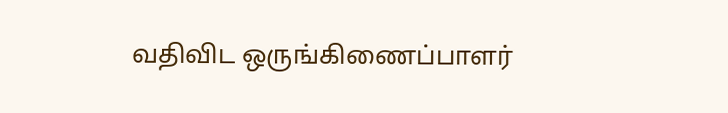வதிவிட ஒருங்கிணைப்பாளர்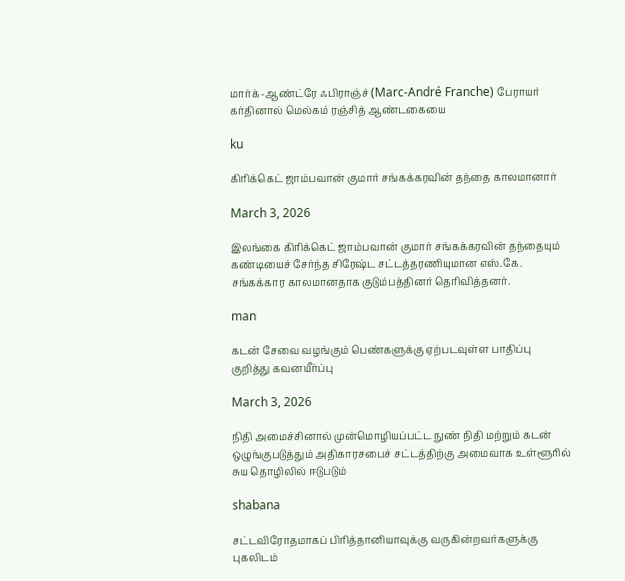மார்க்-ஆண்ட்ரே ஃபிராஞ்ச் (Marc-André Franche) பேராயர் கர்தினால் மெல்கம் ரஞ்சித் ஆண்டகையை

ku

கிரிக்கெட் ஜாம்பவான் குமார் சங்கக்கரவின் தந்தை காலமானார்

March 3, 2026

இலங்கை கிரிக்கெட் ஜாம்பவான் குமார் சங்கக்கரவின் தந்தையும் கண்டியைச் சேர்ந்த சிரேஷ்ட சட்டத்தரணியுமான எஸ்.கே. சங்கக்கார காலமானதாக குடும்பத்தினர் தெரிவித்தனர்.

man

கடன் சேவை வழங்கும் பெண்களுக்கு ஏற்படவுள்ள பாதிப்பு குறித்து கவனயீர்ப்பு

March 3, 2026

நிதி அமைச்சினால் முன்மொழியப்பட்ட நுண் நிதி மற்றும் கடன் ஒழுங்குபடுத்தும் அதிகாரசபைச் சட்டத்திற்கு அமைவாக உள்ளூரில் சுய தொழிலில் ஈடுபடும்

shabana

சட்டவிரோதமாகப் பிரித்தானியாவுக்கு வருகின்றவர்களுக்கு புகலிடம்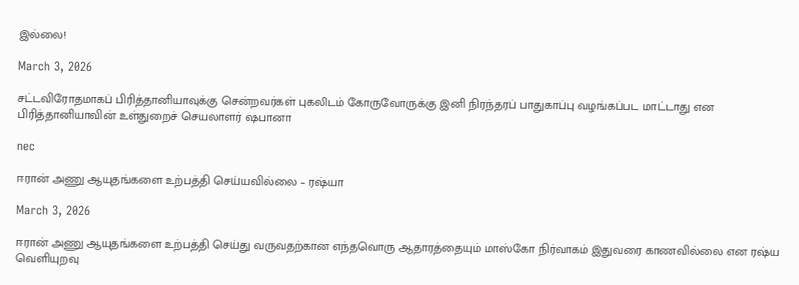இல்லை!

March 3, 2026

சட்டவிரோதமாகப் பிரித்தானியாவுக்கு சென்றவர்கள் புகலிடம் கோருவோருக்கு இனி நிரந்தரப் பாதுகாப்பு வழங்கப்பட மாட்டாது என பிரித்தானியாவின் உள்துறைச் செயலாளர் ஷபானா

nec

ஈரான் அணு ஆயுதங்களை உற்பத்தி செய்யவில்லை – ரஷ்யா

March 3, 2026

ஈரான் அணு ஆயுதங்களை உற்பத்தி செய்து வருவதற்கான எந்தவொரு ஆதாரத்தையும் மாஸ்கோ நிர்வாகம் இதுவரை காணவில்லை என ரஷ்ய வெளியுறவு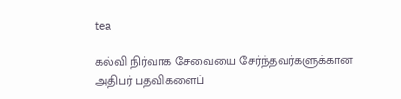tea

கல்வி நிர்வாக சேவையை சேர்ந்தவர்களுக்கான அதிபர் பதவிகளைப்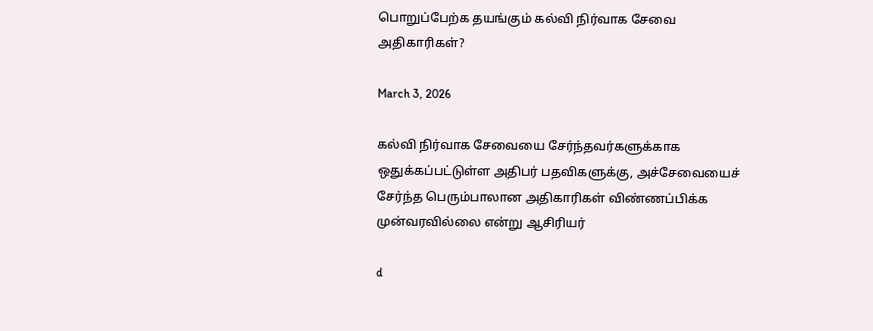பொறுப்பேற்க தயங்கும் கல்வி நிர்வாக சேவை அதிகாரிகள்?

March 3, 2026

கல்வி நிர்வாக சேவையை சேர்ந்தவர்களுக்காக ஒதுக்கப்பட்டுள்ள அதிபர் பதவிகளுக்கு, அச்சேவையைச் சேர்ந்த பெரும்பாலான அதிகாரிகள் விண்ணப்பிக்க முன்வரவில்லை என்று ஆசிரியர்

d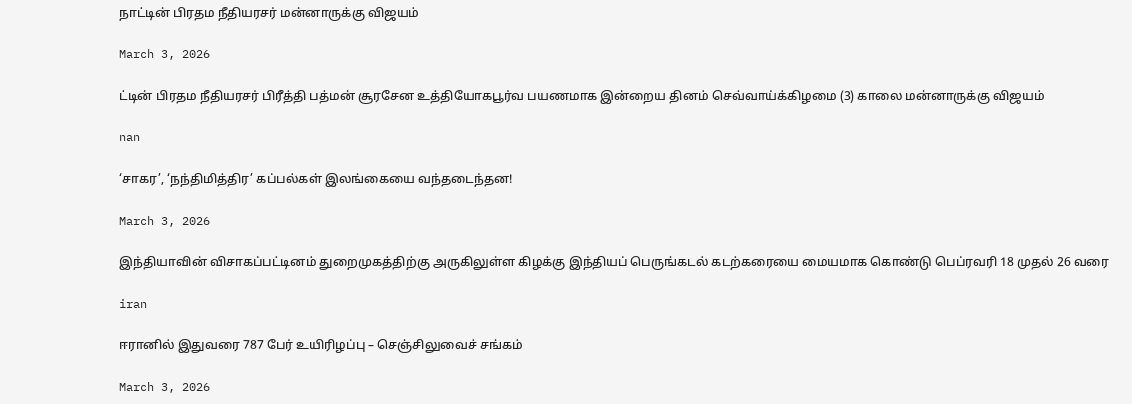நாட்டின் பிரதம நீதியரசர் மன்னாருக்கு விஜயம்

March 3, 2026

ட்டின் பிரதம நீதியரசர் பிரீத்தி பத்மன் சூரசேன உத்தியோகபூர்வ பயணமாக இன்றைய தினம் செவ்வாய்க்கிழமை (3) காலை மன்னாருக்கு விஜயம்

nan

‘சாகர’, ‘நந்திமித்திர’ கப்பல்கள் இலங்கையை வந்தடைந்தன!

March 3, 2026

இந்தியாவின் விசாகப்பட்டினம் துறைமுகத்திற்கு அருகிலுள்ள கிழக்கு இந்தியப் பெருங்கடல் கடற்கரையை மையமாக கொண்டு பெப்ரவரி 18 முதல் 26 வரை

iran

ஈரானில் இதுவரை 787 பேர் உயிரிழப்பு – செஞ்சிலுவைச் சங்கம்

March 3, 2026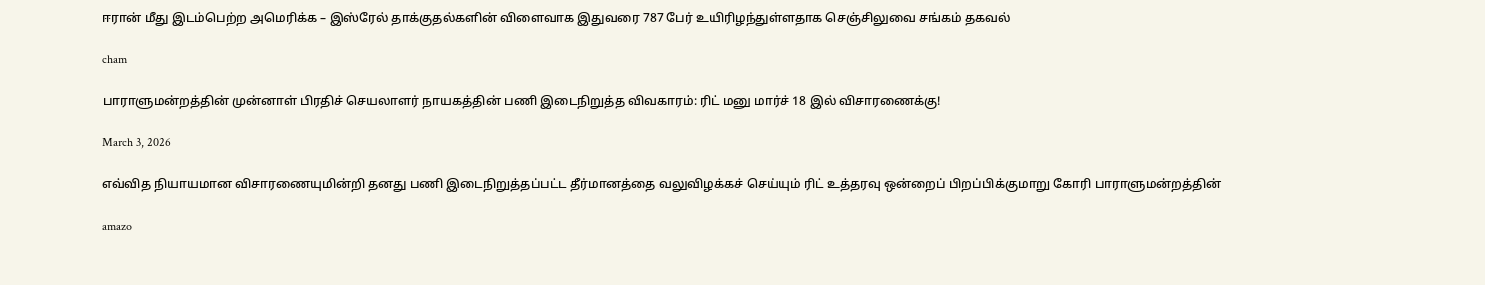ஈரான் மீது இடம்பெற்ற அமெரிக்க – இஸ்ரேல் தாக்குதல்களின் விளைவாக இதுவரை 787 பேர் உயிரிழந்துள்ளதாக செஞ்சிலுவை சங்கம் தகவல்

cham

பாராளுமன்றத்தின் முன்னாள் பிரதிச் செயலாளர் நாயகத்தின் பணி இடைநிறுத்த விவகாரம்: ரிட் மனு மார்ச் 18 இல் விசாரணைக்கு!

March 3, 2026

எவ்வித நியாயமான விசாரணையுமின்றி தனது பணி இடைநிறுத்தப்பட்ட தீர்மானத்தை வலுவிழக்கச் செய்யும் ரிட் உத்தரவு ஒன்றைப் பிறப்பிக்குமாறு கோரி பாராளுமன்றத்தின்

amazo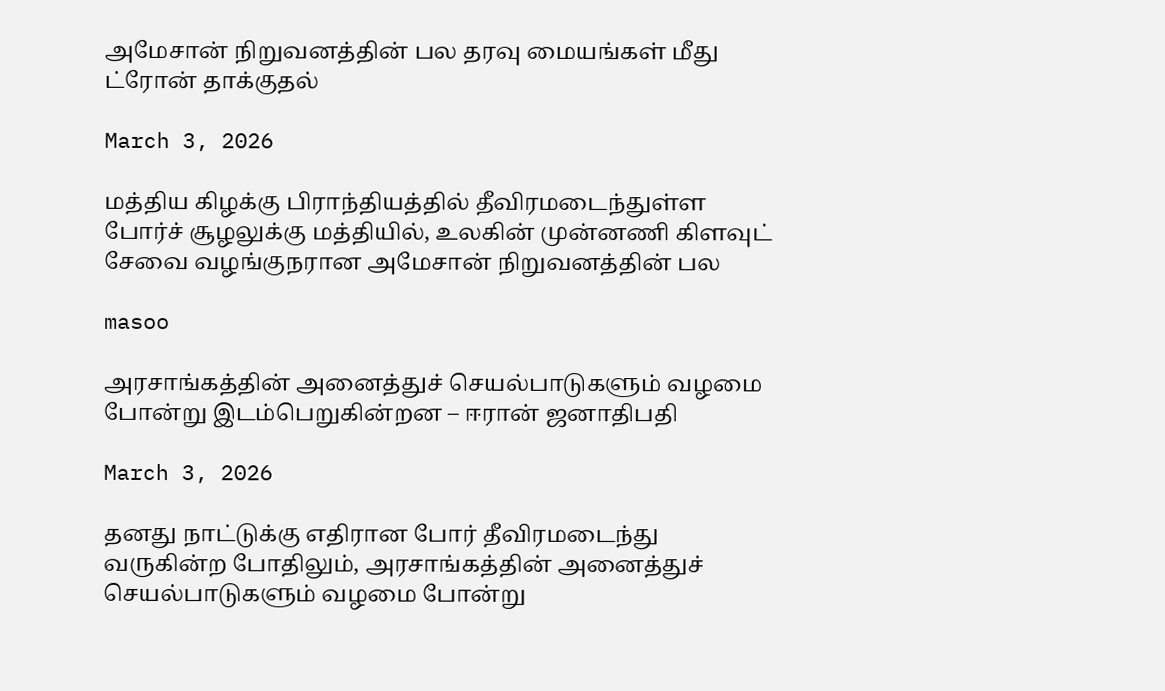அமேசான் நிறுவனத்தின் பல தரவு மையங்கள் மீது ட்ரோன் தாக்குதல்

March 3, 2026

மத்திய கிழக்கு பிராந்தியத்தில் தீவிரமடைந்துள்ள போர்ச் சூழலுக்கு மத்தியில், உலகின் முன்னணி கிளவுட் சேவை வழங்குநரான அமேசான் நிறுவனத்தின் பல

masoo

அரசாங்கத்தின் அனைத்துச் செயல்பாடுகளும் வழமை போன்று இடம்பெறுகின்றன – ஈரான் ஜனாதிபதி

March 3, 2026

தனது நாட்டுக்கு எதிரான போர் தீவிரமடைந்து வருகின்ற போதிலும், அரசாங்கத்தின் அனைத்துச் செயல்பாடுகளும் வழமை போன்று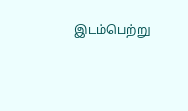இடம்பெற்று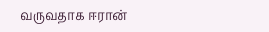வருவதாக ஈரான்